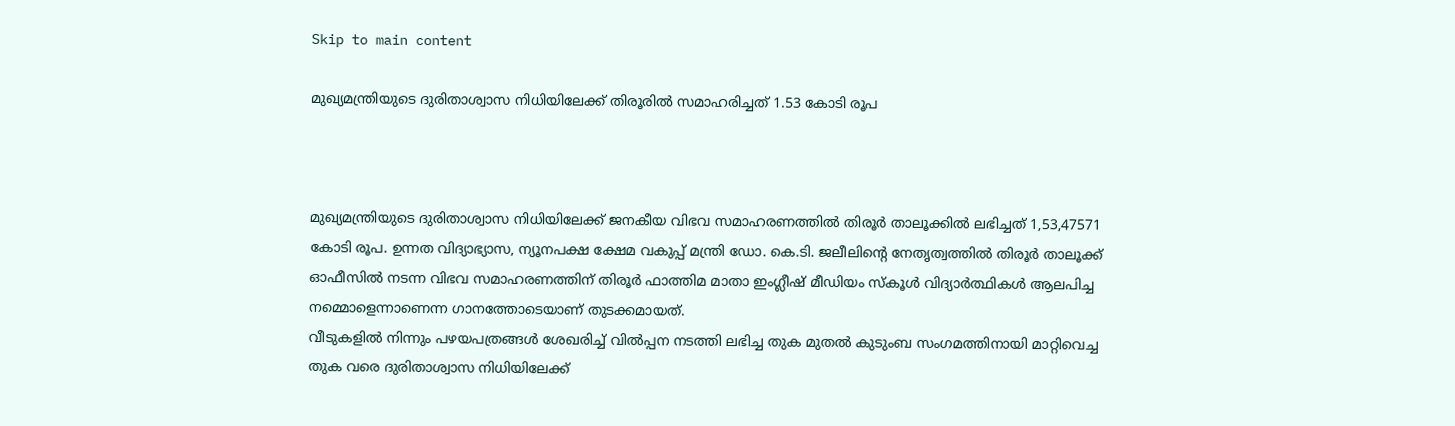Skip to main content

മുഖ്യമന്ത്രിയുടെ ദുരിതാശ്വാസ നിധിയിലേക്ക് തിരൂരില്‍ സമാഹരിച്ചത് 1.53 കോടി രൂപ



മുഖ്യമന്ത്രിയുടെ ദുരിതാശ്വാസ നിധിയിലേക്ക് ജനകീയ വിഭവ സമാഹരണത്തില്‍ തിരൂര്‍ താലൂക്കില്‍ ലഭിച്ചത് 1,53,47571 കോടി രൂപ. ഉന്നത വിദ്യാഭ്യാസ, ന്യൂനപക്ഷ ക്ഷേമ വകുപ്പ് മന്ത്രി ഡോ. കെ.ടി. ജലീലിന്റെ നേതൃത്വത്തില്‍ തിരൂര്‍ താലൂക്ക് ഓഫീസില്‍ നടന്ന വിഭവ സമാഹരണത്തിന് തിരൂര്‍ ഫാത്തിമ മാതാ ഇംഗ്ലീഷ് മീഡിയം സ്‌കൂള്‍ വിദ്യാര്‍ത്ഥികള്‍ ആലപിച്ച നമ്മൊളെന്നാണെന്ന ഗാനത്തോടെയാണ് തുടക്കമായത്.
വീടുകളില്‍ നിന്നും പഴയപത്രങ്ങള്‍ ശേഖരിച്ച് വില്‍പ്പന നടത്തി ലഭിച്ച തുക മുതല്‍ കുടുംബ സംഗമത്തിനായി മാറ്റിവെച്ച തുക വരെ ദുരിതാശ്വാസ നിധിയിലേക്ക്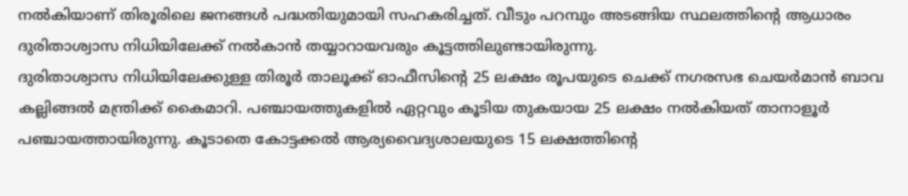നല്‍കിയാണ് തിരൂരിലെ ജനങ്ങള്‍ പദ്ധതിയുമായി സഹകരിച്ചത്. വീടും പറമ്പും അടങ്ങിയ സ്ഥലത്തിന്റെ ആധാരം ദുരിതാശ്വാസ നിധിയിലേക്ക് നല്‍കാന്‍ തയ്യാറായവരും കൂട്ടത്തിലുണ്ടായിരുന്നു.
ദുരിതാശ്വാസ നിധിയിലേക്കുള്ള തിരൂര്‍ താലൂക്ക് ഓഫീസിന്റെ 25 ലക്ഷം രൂപയുടെ ചെക്ക് നഗരസഭ ചെയര്‍മാന്‍ ബാവ കല്ലിങ്ങല്‍ മന്ത്രിക്ക് കൈമാറി. പഞ്ചായത്തുകളില്‍ ഏറ്റവും കൂടിയ തുകയായ 25 ലക്ഷം നല്‍കിയത് താനാളൂര്‍ പഞ്ചായത്തായിരുന്നു. കൂടാതെ കോട്ടക്കല്‍ ആര്യവൈദ്യശാലയുടെ 15 ലക്ഷത്തിന്റെ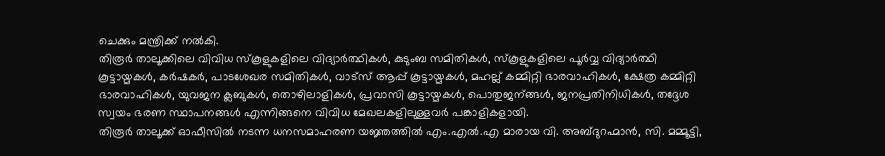ചെക്കും മന്ത്രിക്ക് നല്‍കി.
തിരൂര്‍ താലൂക്കിലെ വിവിധ സ്‌കൂളുകളിലെ വിദ്യാര്‍ത്ഥികള്‍, കുടുംബ സമിതികള്‍, സ്‌കൂളുകളിലെ പൂര്‍വ്വ വിദ്യാര്‍ത്ഥി കൂട്ടായ്മകള്‍, കര്‍ഷകര്‍, പാടശേഖര സമിതികള്‍, വാട്‌സ് ആപ്പ് കൂട്ടായ്മകള്‍, മഹല്ല് കമ്മിറ്റി ഭാരവാഹികള്‍, ക്ഷേത്ര കമ്മിറ്റി ഭാരവാഹികള്‍, യുവജന ക്ലബുകള്‍, തൊഴിലാളികള്‍, പ്രവാസി കൂട്ടായ്മകള്‍, പൊതുജന്ങ്ങള്‍, ജനപ്രതിനിധികള്‍, തദ്ദേശ സ്വയം ഭരണ സ്ഥാപനങ്ങള്‍ എന്നിങ്ങനെ വിവിധ മേഖലകളിലുള്ളവര്‍ പങ്കാളികളായി.
തിരൂര്‍ താലൂക്ക് ഓഫീസില്‍ നടന്ന ധനസമാഹരണ യജ്ഞത്തില്‍ എം.എല്‍.എ മാരായ വി. അബ്ദുറഹ്മാന്‍, സി. മമ്മൂട്ടി,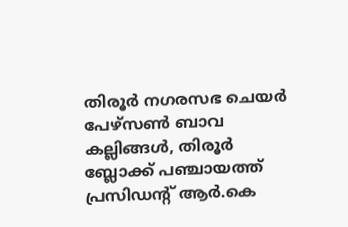തിരൂര്‍ നഗരസഭ ചെയര്‍ പേഴ്സണ്‍ ബാവ കല്ലിങ്ങള്‍, തിരൂര്‍ ബ്ലോക്ക് പഞ്ചായത്ത് പ്രസിഡന്റ് ആര്‍.കെ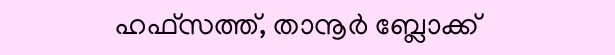ഹഫ്സത്ത്, താനൂര്‍ ബ്ലോക്ക്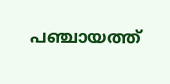പഞ്ചായത്ത്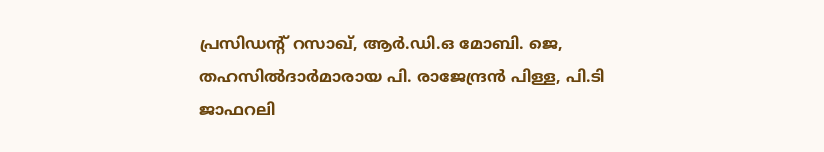പ്രസിഡന്റ് റസാഖ്, ആര്‍.ഡി.ഒ മോബി. ജെ, തഹസില്‍ദാര്‍മാരായ പി. രാജേന്ദ്രന്‍ പിള്ള, പി.ടി ജാഫറലി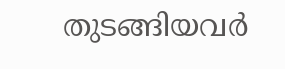തുടങ്ങിയവര്‍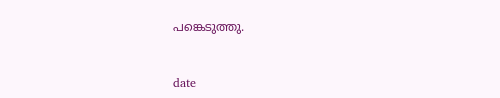പങ്കെടുത്തു.



date